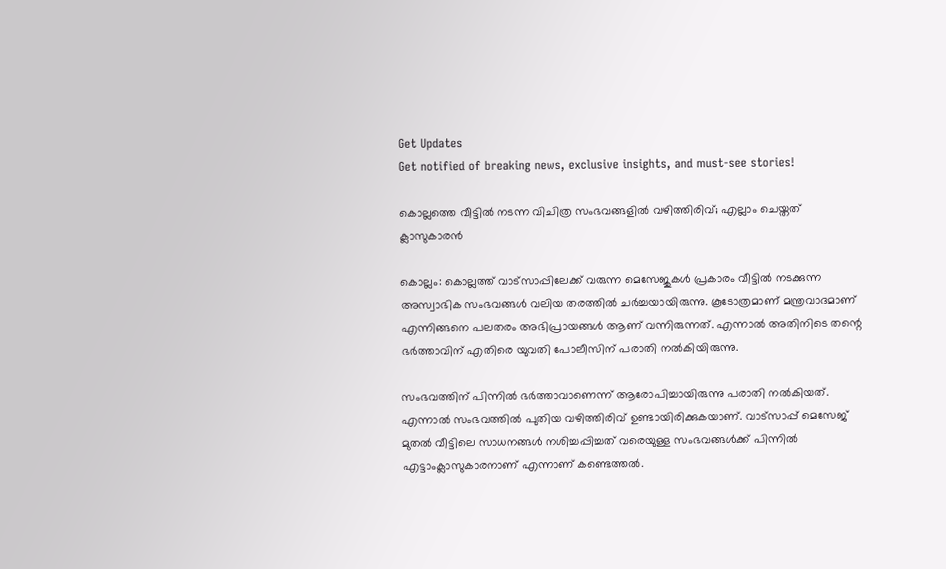Get Updates
Get notified of breaking news, exclusive insights, and must-see stories!

കൊല്ലത്തെ വീട്ടില്‍ നടന്ന വിചിത്ര സംഭവങ്ങളില്‍ വഴിത്തിരിവ്; എല്ലാം ചെയ്തത് ക്ലാസുകാരന്‍

കൊല്ലം: കൊല്ലത്ത് വാട്സാപ്പിലേക്ക് വരുന്ന മെസേജുകൾ പ്രകാരം വീട്ടിൽ നടക്കുന്ന അസ്വാഭിക സംഭവങ്ങൾ വലിയ തരത്തിൽ ചർച്ചയായിരുന്നു. കൂടോത്രമാണ് മന്ത്രവാദമാണ് എന്നിങ്ങനെ പലതരം അഭിപ്രായങ്ങൾ ആണ് വന്നിരുന്നത്. എന്നാൽ അതിനിടെ തന്റെ ഭർത്താവിന് എതിരെ യുവതി പോലീസിന് പരാതി നൽകിയിരുന്നു.

സംഭവത്തിന് പിന്നിൽ ഭർത്താവാണെന്ന് ആരോപിച്ചായിരുന്നു പരാതി നൽകിയത്. എന്നാൽ സംഭവത്തിൽ പുതിയ വഴിത്തിരിവ് ഉണ്ടായിരിക്കുകയാണ്. വാട്സാപ്പ് മെസേജ് മുതൽ വീട്ടിലെ സാധനങ്ങൾ നശിച്ചപ്പിച്ചത് വരെയുള്ള സംഭവങ്ങൾക്ക് പിന്നിൽ എട്ടാംക്ലാസുകാരനാണ് എന്നാണ് കണ്ടെത്തൽ.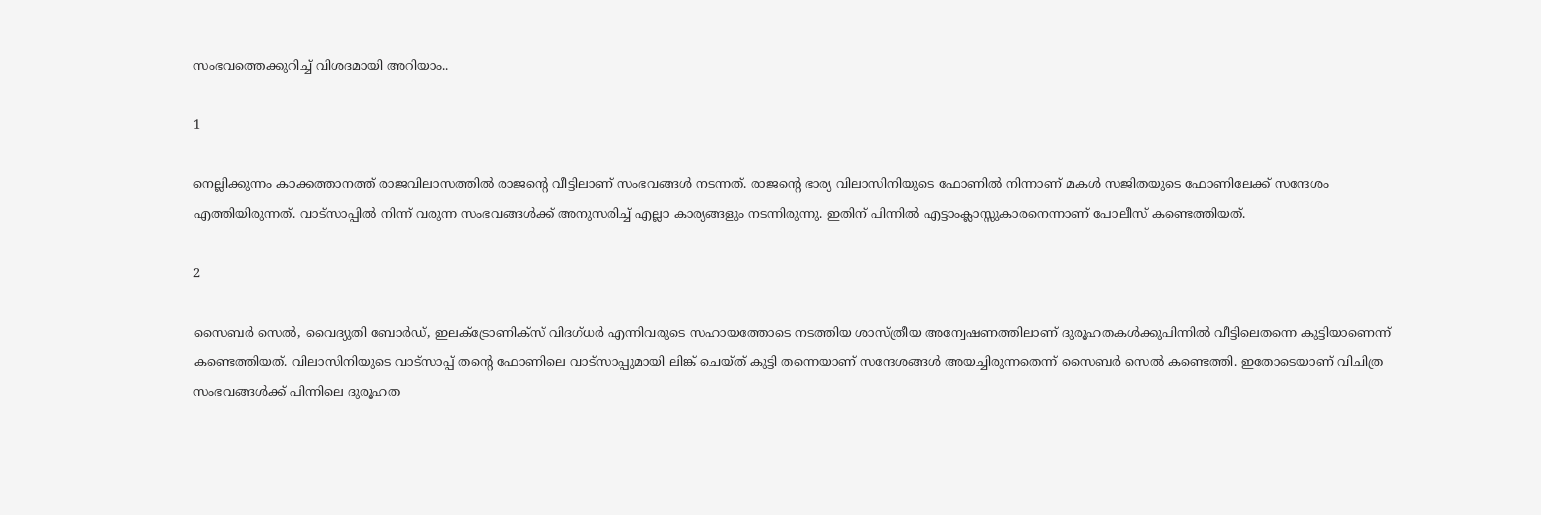സംഭവത്തെക്കുറിച്ച് വിശദമായി അറിയാം..

1

നെല്ലിക്കുന്നം കാക്കത്താനത്ത് രാജവിലാസത്തിൽ രാജന്റെ വീട്ടിലാണ് സംഭവങ്ങൾ നടന്നത്. രാജന്റെ ഭാര്യ വിലാസിനിയുടെ ഫോണിൽ നിന്നാണ് മകൾ സജിതയുടെ ഫോണിലേക്ക് സന്ദേശം എത്തിയിരുന്നത്. വാട്സാപ്പിൽ നിന്ന് വരുന്ന സംഭവങ്ങൾക്ക് അനുസരിച്ച് എല്ലാ കാര്യങ്ങളും നടന്നിരുന്നു. ഇതിന് പിന്നിൽ എട്ടാംക്ലാസ്സുകാരനെന്നാണ് പോലീസ് കണ്ടെത്തിയത്.

2

സൈബർ സെൽ, വൈദ്യുതി ബോർഡ്, ഇലക്‌ട്രോണിക്സ് വിദഗ്ധർ എന്നിവരുടെ സഹായത്തോടെ നടത്തിയ ശാസ്ത്രീയ അന്വേഷണത്തിലാണ് ദുരൂഹതകൾക്കുപിന്നിൽ വീട്ടിലെതന്നെ കുട്ടിയാണെന്ന് കണ്ടെത്തിയത്. വിലാസിനിയുടെ വാട്സാപ്പ് തന്റെ ഫോണിലെ വാട്സാപ്പുമായി ലിങ്ക് ചെയ്ത് കുട്ടി തന്നെയാണ് സന്ദേശങ്ങൾ അയച്ചിരുന്നതെന്ന് സൈബർ സെൽ കണ്ടെത്തി. ഇതോടെയാണ് വിചിത്ര സംഭവങ്ങൾക്ക് പിന്നിലെ ദുരൂഹത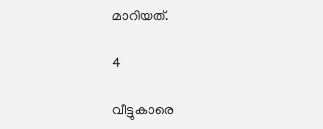മാറിയത്.

4

വീട്ടുകാരെ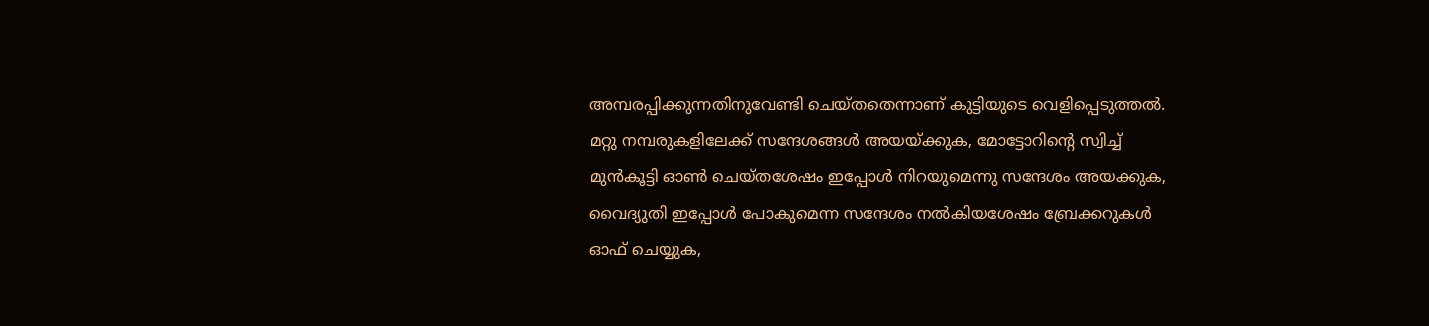അമ്പരപ്പിക്കുന്നതിനുവേണ്ടി ചെയ്തതെന്നാണ് കുട്ടിയുടെ വെളിപ്പെടുത്തൽ. മറ്റു നമ്പരുകളിലേക്ക് സന്ദേശങ്ങൾ അയയ്ക്കുക, മോട്ടോറിന്റെ സ്വിച്ച് മുൻകൂട്ടി ഓൺ ചെയ്തശേഷം ഇപ്പോൾ നിറയുമെന്നു സന്ദേശം അയക്കുക, വൈദ്യുതി ഇപ്പോൾ പോകുമെന്ന സന്ദേശം നൽകിയശേഷം ബ്രേക്കറുകൾ ഓഫ് ചെയ്യുക,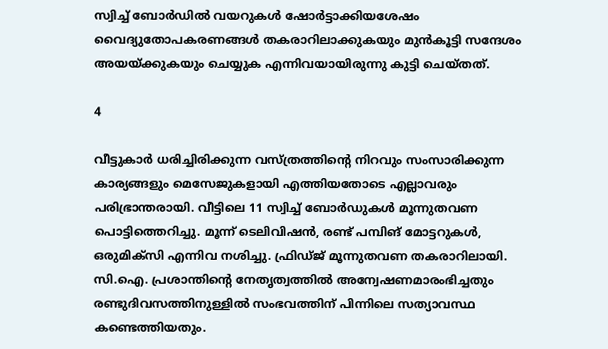സ്വിച്ച് ബോർഡിൽ വയറുകൾ ഷോർട്ടാക്കിയശേഷം വൈദ്യുതോപകരണങ്ങൾ തകരാറിലാക്കുകയും മുൻകൂട്ടി സന്ദേശം അയയ്ക്കുകയും ചെയ്യുക എന്നിവയായിരുന്നു കുട്ടി ചെയ്തത്.

4

വീട്ടുകാർ ധരിച്ചിരിക്കുന്ന വസ്ത്രത്തിന്റെ നിറവും സംസാരിക്കുന്ന കാര്യങ്ങളും മെസേജുകളായി എത്തിയതോടെ എല്ലാവരും പരിഭ്രാന്തരായി. വീട്ടിലെ 11 സ്വിച്ച്‌ ബോർഡുകൾ മൂന്നുതവണ പൊട്ടിത്തെറിച്ചു. മൂന്ന്‌ ടെലിവിഷൻ, രണ്ട് പമ്പിങ് മോട്ടറുകൾ, ഒരുമിക്സി എന്നിവ നശിച്ചു. ഫ്രിഡ്ജ് മൂന്നുതവണ തകരാറിലായി. സി.ഐ. പ്രശാന്തിന്റെ നേതൃത്വത്തിൽ അന്വേഷണമാരംഭിച്ചതും രണ്ടുദിവസത്തിനുള്ളിൽ സംഭവത്തിന് പിന്നിലെ സത്യാവസ്ഥ കണ്ടെത്തിയതും.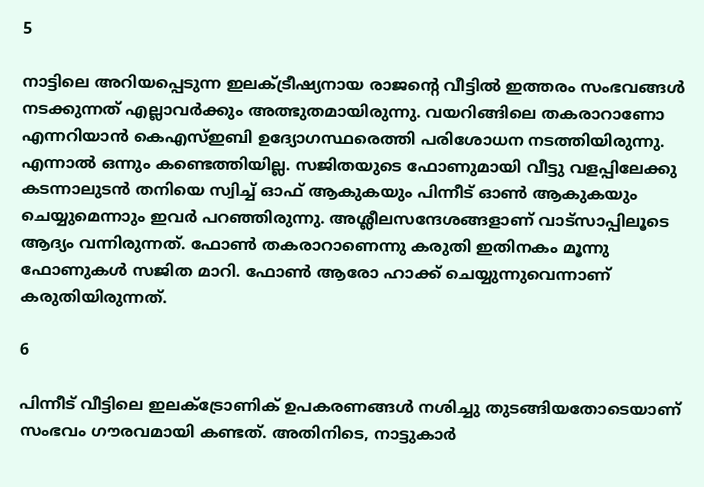5

നാട്ടിലെ അറിയപ്പെടുന്ന ഇലക്ട്രീഷ്യനായ രാജന്റെ വീട്ടിൽ ഇത്തരം സംഭവങ്ങൾ നടക്കുന്നത് എല്ലാവർക്കും അത്ഭുതമായിരുന്നു. വയറിങ്ങിലെ തകരാറാണോ എന്നറിയാന്‍ കെഎസ്ഇബി ഉദ്യോഗസ്ഥരെത്തി പരിശോധന നടത്തിയിരുന്നു. എന്നാല്‍ ഒന്നും കണ്ടെത്തിയില്ല. സജിതയുടെ ഫോണുമായി വീട്ടു വളപ്പിലേക്കു കടന്നാലുടന്‍ തനിയെ സ്വിച്ച് ഓഫ് ആകുകയും പിന്നീട് ഓണ്‍ ആകുകയും ചെയ്യുമെന്നാും ഇവർ പറഞ്ഞിരുന്നു. അശ്ലീലസന്ദേശങ്ങളാണ് വാട്സാപ്പിലൂടെ ആദ്യം വന്നിരുന്നത്. ഫോണ്‍ തകരാറാണെന്നു കരുതി ഇതിനകം മൂന്നു ഫോണുകള്‍ സജിത മാറി. ഫോണ്‍ ആരോ ഹാക്ക് ചെയ്യുന്നുവെന്നാണ് കരുതിയിരുന്നത്.

6

പിന്നീട് വീട്ടിലെ ഇലക്ട്രോണിക് ഉപകരണങ്ങള്‍ നശിച്ചു തുടങ്ങിയതോടെയാണ് സംഭവം ഗൗരവമായി കണ്ടത്. അതിനിടെ, നാട്ടുകാര്‍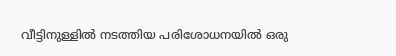വീട്ടിനുള്ളില്‍ നടത്തിയ പരിശോധനയില്‍ ഒരു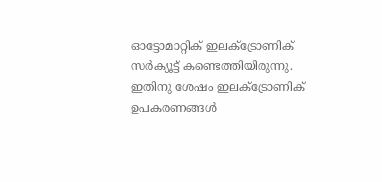ഓട്ടോമാറ്റിക് ഇലക്ട്രോണിക് സര്‍ക്യൂട്ട് കണ്ടെത്തിയിരുന്നു. ഇതിനു ശേഷം ഇലക്ട്രോണിക് ഉപകരണങ്ങള്‍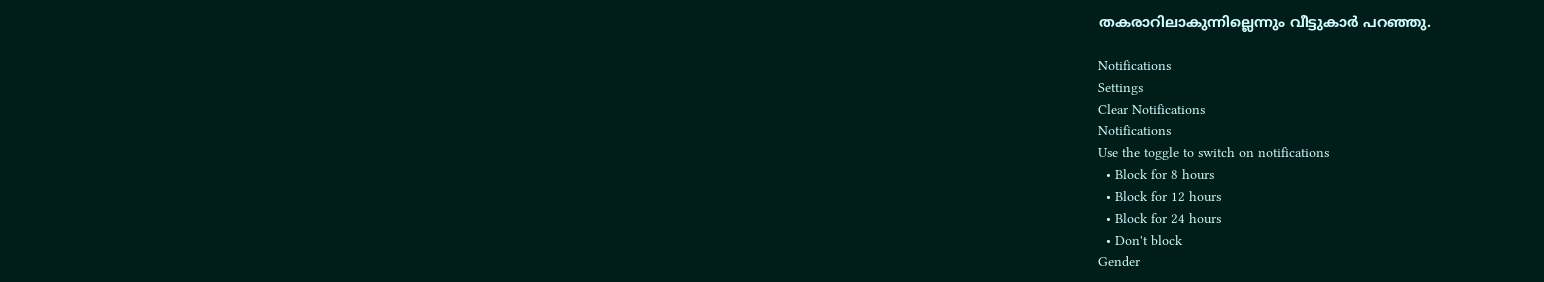തകരാറിലാകുന്നില്ലെന്നും വീട്ടുകാര്‍ പറഞ്ഞു.

Notifications
Settings
Clear Notifications
Notifications
Use the toggle to switch on notifications
  • Block for 8 hours
  • Block for 12 hours
  • Block for 24 hours
  • Don't block
Gender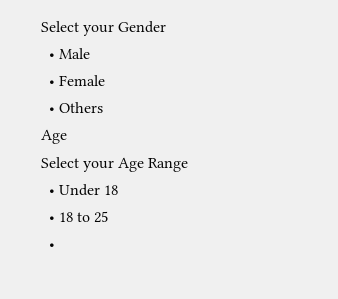Select your Gender
  • Male
  • Female
  • Others
Age
Select your Age Range
  • Under 18
  • 18 to 25
  •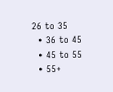26 to 35
  • 36 to 45
  • 45 to 55
  • 55+